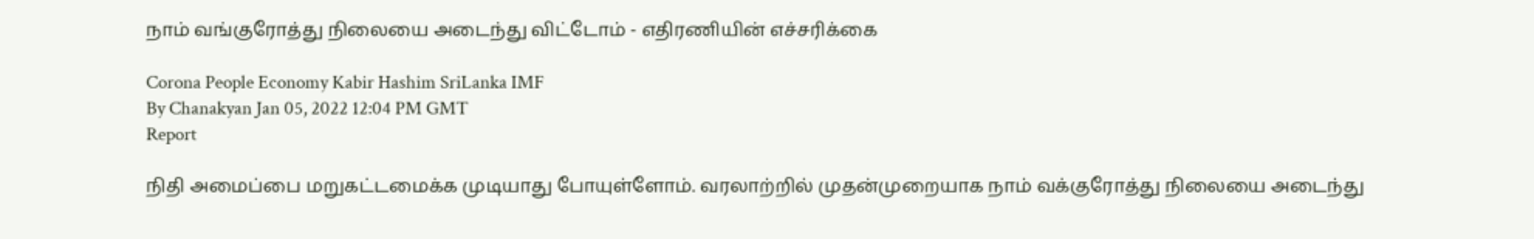நாம் வங்குரோத்து நிலையை அடைந்து விட்டோம் - எதிரணியின் எச்சரிக்கை

Corona People Economy Kabir Hashim SriLanka IMF
By Chanakyan Jan 05, 2022 12:04 PM GMT
Report

நிதி அமைப்பை மறுகட்டமைக்க முடியாது போயுள்ளோம். வரலாற்றில் முதன்முறையாக நாம் வக்குரோத்து நிலையை அடைந்து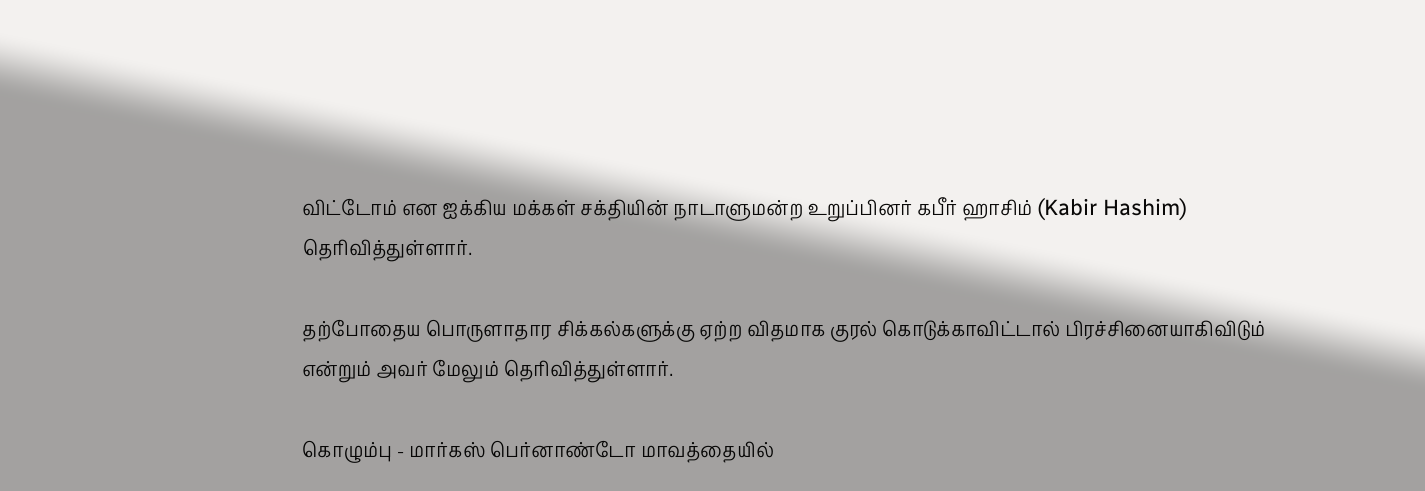விட்டோம் என ஐக்கிய மக்கள் சக்தியின் நாடாளுமன்ற உறுப்பினர் கபீர் ஹாசிம் (Kabir Hashim) தெரிவித்துள்ளார்.

தற்போதைய பொருளாதார சிக்கல்களுக்கு ஏற்ற விதமாக குரல் கொடுக்காவிட்டால் பிரச்சினையாகிவிடும் என்றும் அவர் மேலும் தெரிவித்துள்ளார்.

கொழும்பு - மார்கஸ் பெர்னாண்டோ மாவத்தையில்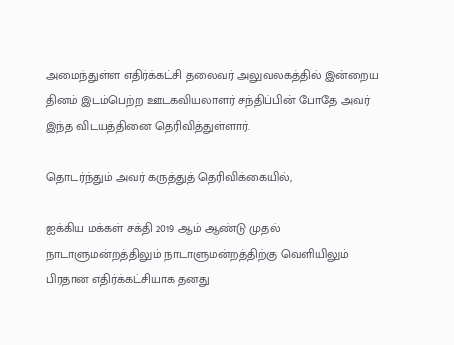அமைந்துள்ள எதிர்க்கட்சி தலைவர் அலுவலகத்தில் இன்றைய தினம் இடம்பெற்ற ஊடகவியலாளர் சந்திப்பின் போதே அவர் இந்த விடயத்தினை தெரிவித்துள்ளார்.

தொடர்ந்தும் அவர் கருத்துத் தெரிவிக்கையில்,

ஐக்கிய மக்கள் சக்தி 2019 ஆம் ஆண்டு முதல் நாடாளுமன்றத்திலும் நாடாளுமன்றத்திற்கு வெளியிலும் பிரதான எதிர்க்கட்சியாக தனது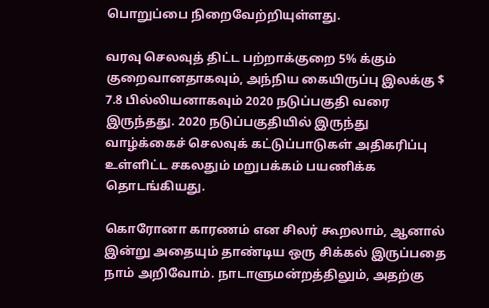பொறுப்பை நிறைவேற்றியுள்ளது.

வரவு செலவுத் திட்ட பற்றாக்குறை 5% க்கும் குறைவானதாகவும், அந்நிய கையிருப்பு இலக்கு $ 7.8 பில்லியனாகவும் 2020 நடுப்பகுதி வரை இருந்தது. 2020 நடுப்பகுதியில் இருந்து வாழ்க்கைச் செலவுக் கட்டுப்பாடுகள் அதிகரிப்பு உள்ளிட்ட சகலதும் மறுபக்கம் பயணிக்க தொடங்கியது.

கொரோனா காரணம் என சிலர் கூறலாம், ஆனால் இன்று அதையும் தாண்டிய ஒரு சிக்கல் இருப்பதை நாம் அறிவோம். நாடாளுமன்றத்திலும், அதற்கு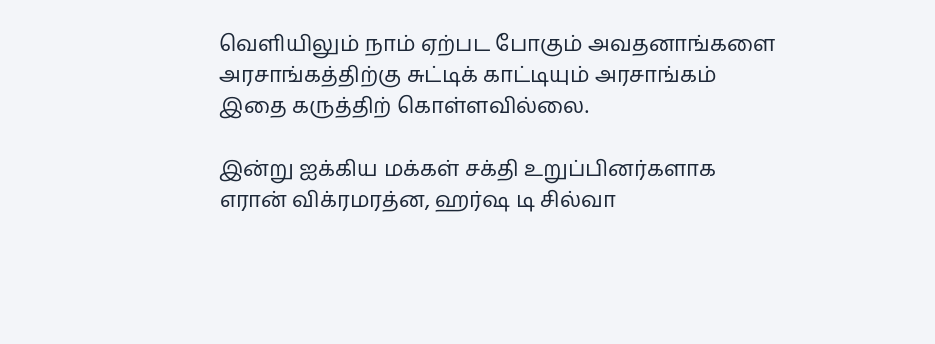வெளியிலும் நாம் ஏற்பட போகும் அவதனாங்களை அரசாங்கத்திற்கு சுட்டிக் காட்டியும் அரசாங்கம் இதை கருத்திற் கொள்ளவில்லை.

இன்று ஐக்கிய மக்கள் சக்தி உறுப்பினர்களாக எரான் விக்ரமரத்ன, ஹர்ஷ டி சில்வா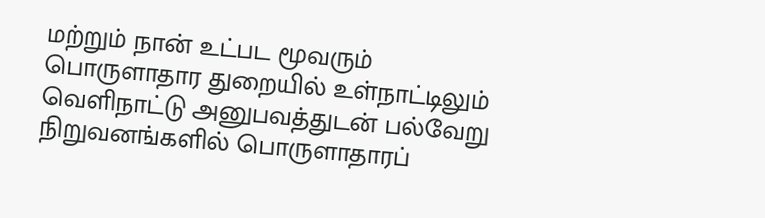மற்றும் நான் உட்பட மூவரும் பொருளாதார துறையில் உள்நாட்டிலும் வெளிநாட்டு அனுபவத்துடன் பல்வேறு நிறுவனங்களில் பொருளாதாரப்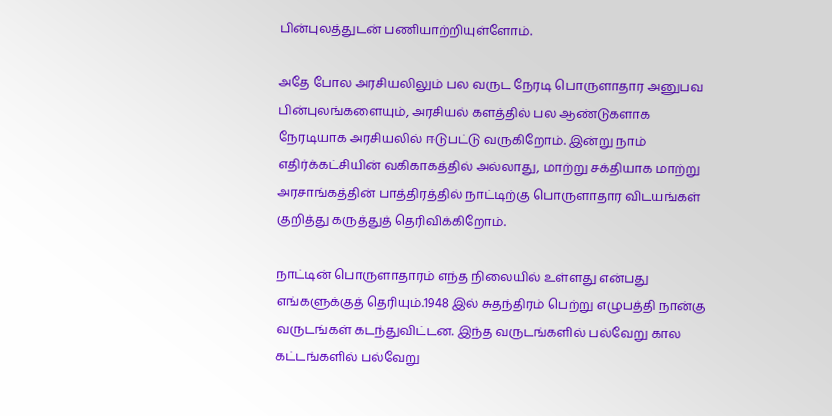பின்புலத்துடன் பணியாற்றியுள்ளோம்.

அதே போல அரசியலிலும் பல வருட நேரடி பொருளாதார அனுபவ பின்புலங்களையும், அரசியல் களத்தில் பல ஆண்டுகளாக நேரடியாக அரசியலில் ஈடுபட்டு வருகிறோம். இன்று நாம் எதிர்க்கட்சியின் வகிகாகத்தில் அல்லாது, மாற்று சக்தியாக மாற்று அரசாங்கத்தின் பாத்திரத்தில் நாட்டிற்கு பொருளாதார விடயங்கள் குறித்து கருத்துத் தெரிவிக்கிறோம்.

நாட்டின் பொருளாதாரம் எந்த நிலையில் உள்ளது என்பது எங்களுக்குத் தெரியும்.1948 இல் சுதந்திரம் பெற்று எழுபத்தி நான்கு வருடங்கள் கடந்துவிட்டன. இந்த வருடங்களில் பல்வேறு கால கட்டங்களில் பல்வேறு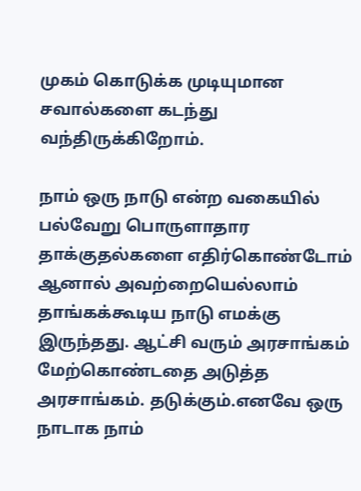முகம் கொடுக்க முடியுமான சவால்களை கடந்து வந்திருக்கிறோம்.

நாம் ஒரு நாடு என்ற வகையில் பல்வேறு பொருளாதார தாக்குதல்களை எதிர்கொண்டோம் ஆனால் அவற்றையெல்லாம் தாங்கக்கூடிய நாடு எமக்கு இருந்தது. ஆட்சி வரும் அரசாங்கம் மேற்கொண்டதை அடுத்த அரசாங்கம். தடுக்கும்.எனவே ஒரு நாடாக நாம்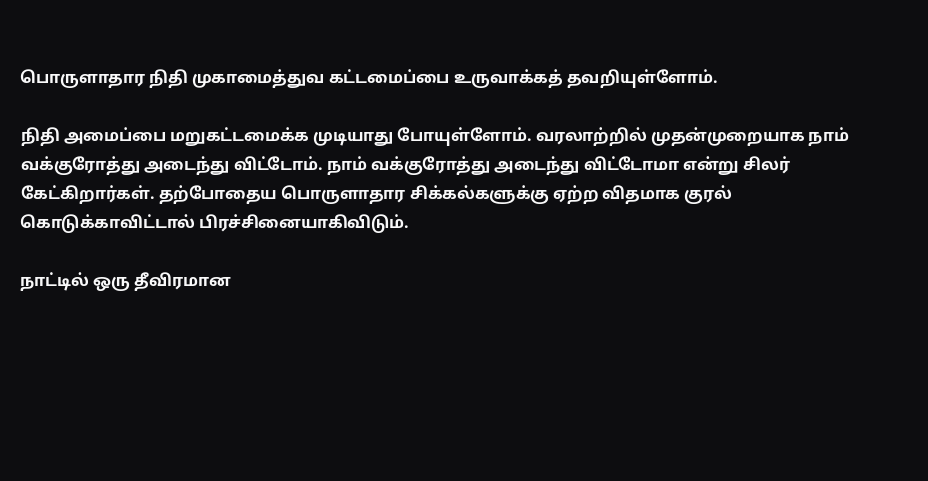பொருளாதார நிதி முகாமைத்துவ கட்டமைப்பை உருவாக்கத் தவறியுள்ளோம்.

நிதி அமைப்பை மறுகட்டமைக்க முடியாது போயுள்ளோம். வரலாற்றில் முதன்முறையாக நாம் வக்குரோத்து அடைந்து விட்டோம். நாம் வக்குரோத்து அடைந்து விட்டோமா என்று சிலர் கேட்கிறார்கள். தற்போதைய பொருளாதார சிக்கல்களுக்கு ஏற்ற விதமாக குரல் கொடுக்காவிட்டால் பிரச்சினையாகிவிடும்.

நாட்டில் ஒரு தீவிரமான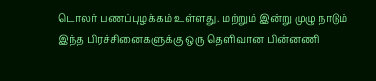டொலர் பணப்புழக்கம் உள்ளது. மற்றும் இன்று முழு நாடும் இந்த பிரச்சினைகளுக்கு ஒரு தெளிவான பின்னணி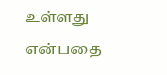உள்ளது என்பதை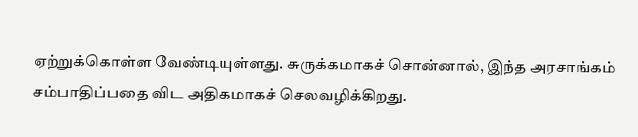ஏற்றுக்கொள்ள வேண்டியுள்ளது. சுருக்கமாகச் சொன்னால், இந்த அரசாங்கம் சம்பாதிப்பதை விட அதிகமாகச் செலவழிக்கிறது.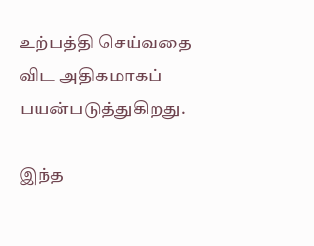உற்பத்தி செய்வதை விட அதிகமாகப் பயன்படுத்துகிறது.

இந்த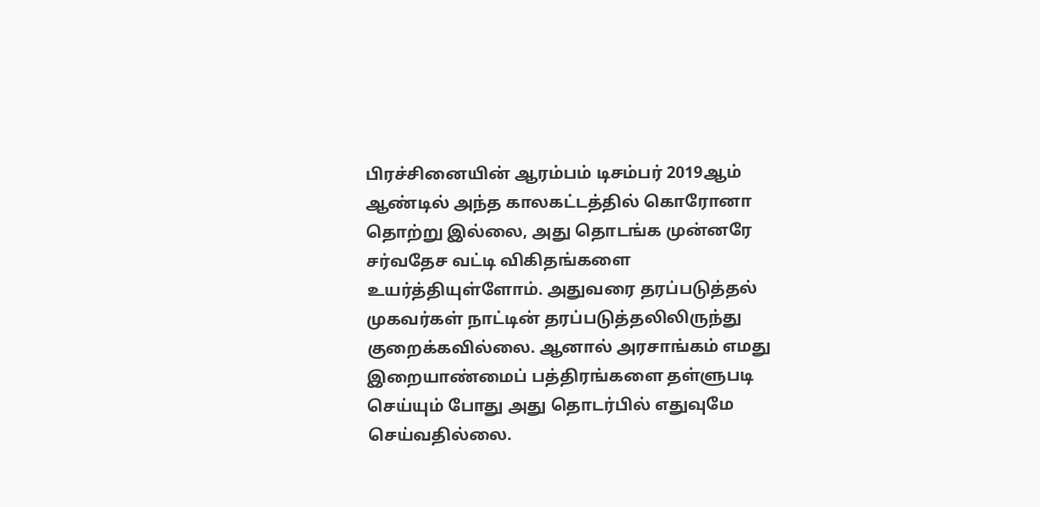பிரச்சினையின் ஆரம்பம் டிசம்பர் 2019ஆம் ஆண்டில் அந்த காலகட்டத்தில் கொரோனா தொற்று இல்லை, அது தொடங்க முன்னரே சர்வதேச வட்டி விகிதங்களை உயர்த்தியுள்ளோம். அதுவரை தரப்படுத்தல் முகவர்கள் நாட்டின் தரப்படுத்தலிலிருந்து குறைக்கவில்லை. ஆனால் அரசாங்கம் எமது இறையாண்மைப் பத்திரங்களை தள்ளுபடி செய்யும் போது அது தொடர்பில் எதுவுமே செய்வதில்லை.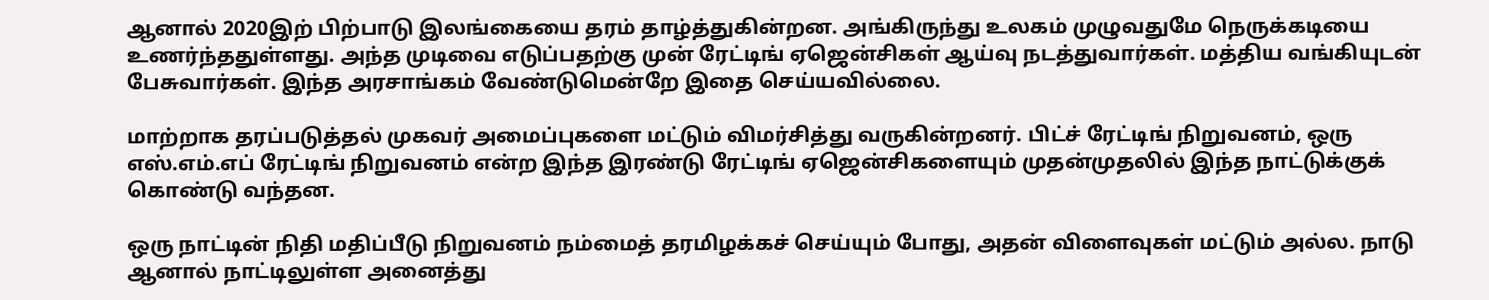ஆனால் 2020இற் பிற்பாடு இலங்கையை தரம் தாழ்த்துகின்றன. அங்கிருந்து உலகம் முழுவதுமே நெருக்கடியை உணர்ந்ததுள்ளது. அந்த முடிவை எடுப்பதற்கு முன் ரேட்டிங் ஏஜென்சிகள் ஆய்வு நடத்துவார்கள். மத்திய வங்கியுடன் பேசுவார்கள். இந்த அரசாங்கம் வேண்டுமென்றே இதை செய்யவில்லை.

மாற்றாக தரப்படுத்தல் முகவர் அமைப்புகளை மட்டும் விமர்சித்து வருகின்றனர். பிட்ச் ரேட்டிங் நிறுவனம், ஒரு எஸ்.எம்.எப் ரேட்டிங் நிறுவனம் என்ற இந்த இரண்டு ரேட்டிங் ஏஜென்சிகளையும் முதன்முதலில் இந்த நாட்டுக்குக் கொண்டு வந்தன.

ஒரு நாட்டின் நிதி மதிப்பீடு நிறுவனம் நம்மைத் தரமிழக்கச் செய்யும் போது, அதன் விளைவுகள் மட்டும் அல்ல. நாடு ஆனால் நாட்டிலுள்ள அனைத்து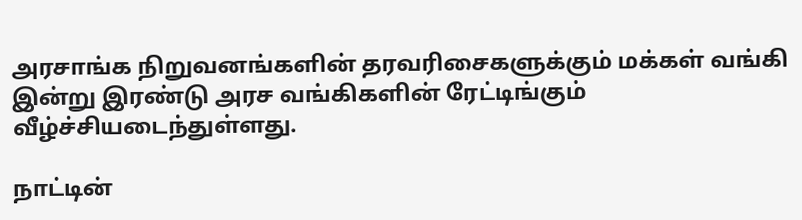அரசாங்க நிறுவனங்களின் தரவரிசைகளுக்கும் மக்கள் வங்கி இன்று இரண்டு அரச வங்கிகளின் ரேட்டிங்கும் வீழ்ச்சியடைந்துள்ளது.

நாட்டின்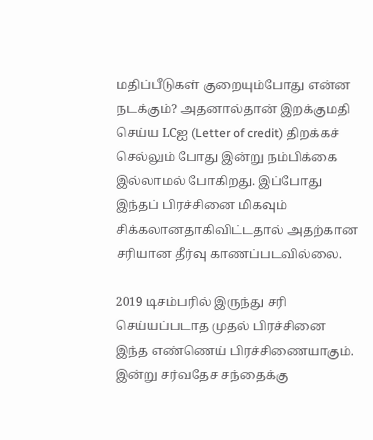மதிப்பீடுகள் குறையும்போது என்ன நடக்கும்? அதனால்தான் இறக்குமதி செய்ய LCஐ (Letter of credit) திறக்கச் செல்லும் போது இன்று நம்பிக்கை இல்லாமல் போகிறது. இப்போது இந்தப் பிரச்சினை மிகவும் சிக்கலானதாகிவிட்டதால் அதற்கான சரியான தீர்வு காணப்படவில்லை.

2019 டிசம்பரில் இருந்து சரி செய்யப்படாத முதல் பிரச்சினை இந்த எண்ணெய் பிரச்சிணையாகும். இன்று சர்வதேச சந்தைக்கு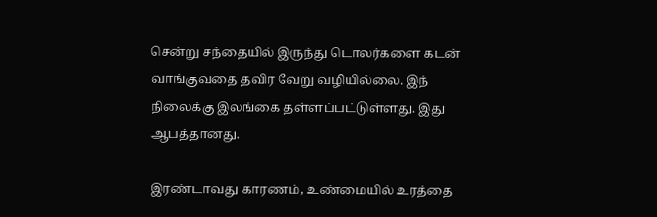சென்று சந்தையில் இருந்து டொலர்களை கடன் வாங்குவதை தவிர வேறு வழியில்லை. இந் நிலைக்கு இலங்கை தள்ளப்பட்டுள்ளது. இது ஆபத்தானது.

இரண்டாவது காரணம், உண்மையில் உரத்தை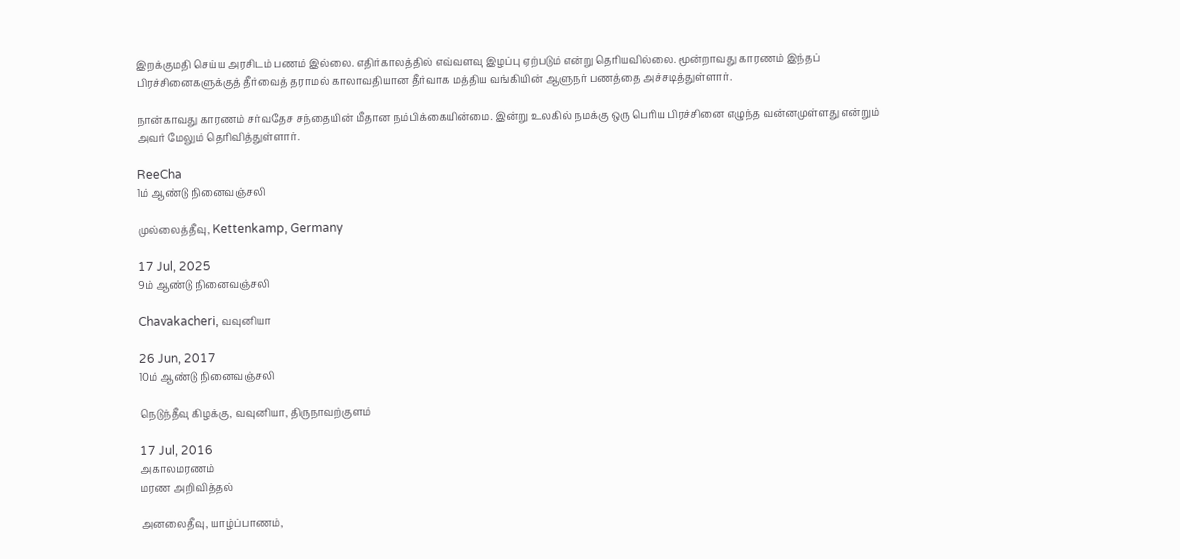இறக்குமதி செய்ய அரசிடம் பணம் இல்லை. எதிர்காலத்தில் எவ்வளவு இழப்பு ஏற்படும் என்று தெரியவில்லை. மூன்றாவது காரணம் இந்தப் பிரச்சினைகளுக்குத் தீர்வைத் தராமல் காலாவதியான தீர்வாக மத்திய வங்கியின் ஆளுநர் பணத்தை அச்சடித்துள்ளார்.

நான்காவது காரணம் சர்வதேச சந்தையின் மீதான நம்பிக்கையின்மை. இன்று உலகில் நமக்கு ஒரு பெரிய பிரச்சினை எழுந்த வன்னமுள்ளது என்றும் அவர் மேலும் தெரிவித்துள்ளார்.

ReeCha
1ம் ஆண்டு நினைவஞ்சலி

முல்லைத்தீவு, Kettenkamp, Germany

17 Jul, 2025
9ம் ஆண்டு நினைவஞ்சலி

Chavakacheri, வவுனியா

26 Jun, 2017
10ம் ஆண்டு நினைவஞ்சலி

நெடுந்தீவு கிழக்கு, வவுனியா, திருநாவற்குளம்

17 Jul, 2016
அகாலமரணம்
மரண அறிவித்தல்

அனலைதீவு, யாழ்ப்பாணம்,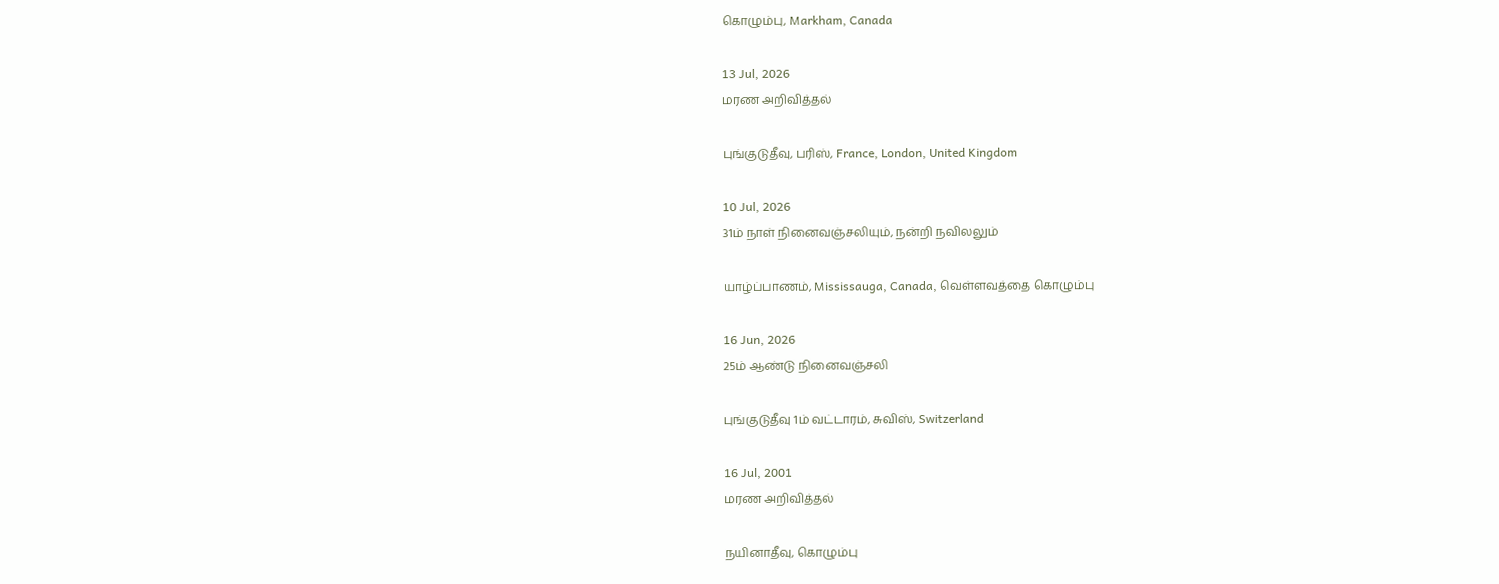கொழும்பு, Markham, Canada

13 Jul, 2026
மரண அறிவித்தல்

புங்குடுதீவு, பரிஸ், France, London, United Kingdom

10 Jul, 2026
31ம் நாள் நினைவஞ்சலியும், நன்றி நவிலலும்

யாழ்ப்பாணம், Mississauga, Canada, வெள்ளவத்தை கொழும்பு

16 Jun, 2026
25ம் ஆண்டு நினைவஞ்சலி

புங்குடுதீவு 1ம் வட்டாரம், சுவிஸ், Switzerland

16 Jul, 2001
மரண அறிவித்தல்

நயினாதீவு, கொழும்பு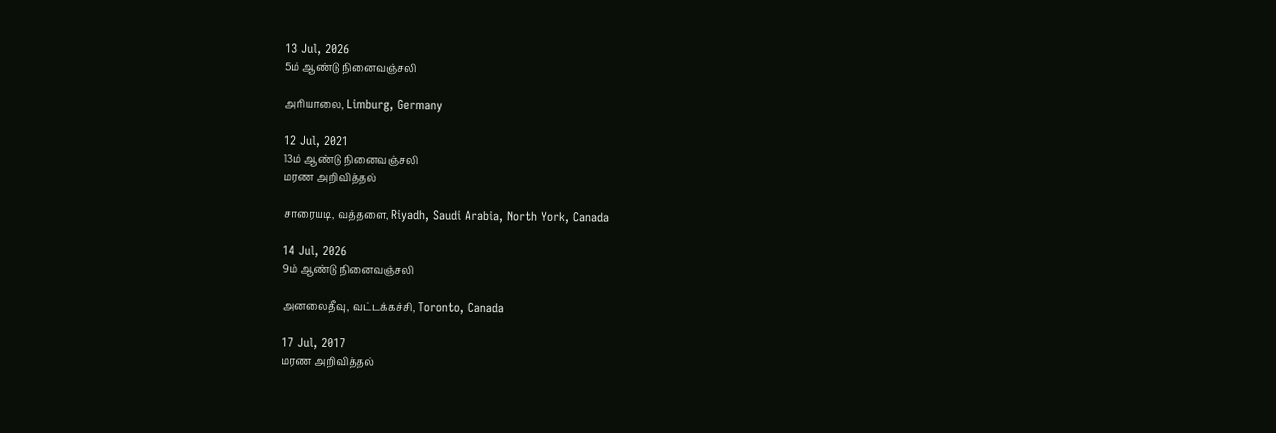13 Jul, 2026
5ம் ஆண்டு நினைவஞ்சலி

அரியாலை, Limburg, Germany

12 Jul, 2021
13ம் ஆண்டு நினைவஞ்சலி
மரண அறிவித்தல்

சாரையடி, வத்தளை, Riyadh, Saudi Arabia, North York, Canada

14 Jul, 2026
9ம் ஆண்டு நினைவஞ்சலி

அனலைதீவு, வட்டக்கச்சி, Toronto, Canada

17 Jul, 2017
மரண அறிவித்தல்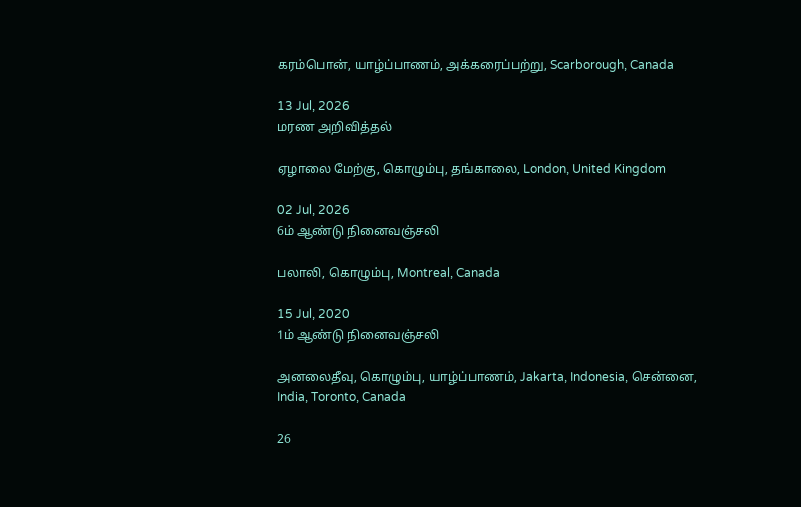கரம்பொன், யாழ்ப்பாணம், அக்கரைப்பற்று, Scarborough, Canada

13 Jul, 2026
மரண அறிவித்தல்

ஏழாலை மேற்கு, கொழும்பு, தங்காலை, London, United Kingdom

02 Jul, 2026
6ம் ஆண்டு நினைவஞ்சலி

பலாலி, கொழும்பு, Montreal, Canada

15 Jul, 2020
1ம் ஆண்டு நினைவஞ்சலி

அனலைதீவு, கொழும்பு, யாழ்ப்பாணம், Jakarta, Indonesia, சென்னை, India, Toronto, Canada

26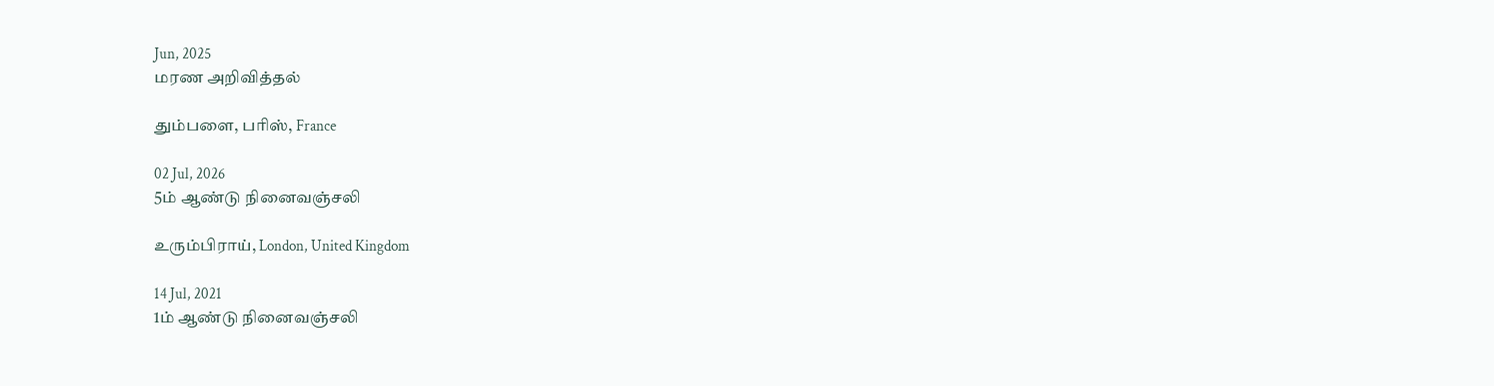Jun, 2025
மரண அறிவித்தல்

தும்பளை, பரிஸ், France

02 Jul, 2026
5ம் ஆண்டு நினைவஞ்சலி

உரும்பிராய், London, United Kingdom

14 Jul, 2021
1ம் ஆண்டு நினைவஞ்சலி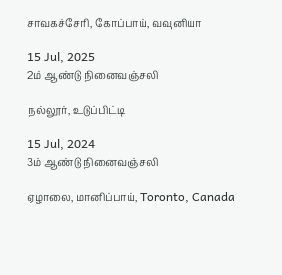சாவகச்சேரி, கோப்பாய், வவுனியா

15 Jul, 2025
2ம் ஆண்டு நினைவஞ்சலி

நல்லூர், உடுப்பிட்டி

15 Jul, 2024
3ம் ஆண்டு நினைவஞ்சலி

ஏழாலை, மானிப்பாய், Toronto, Canada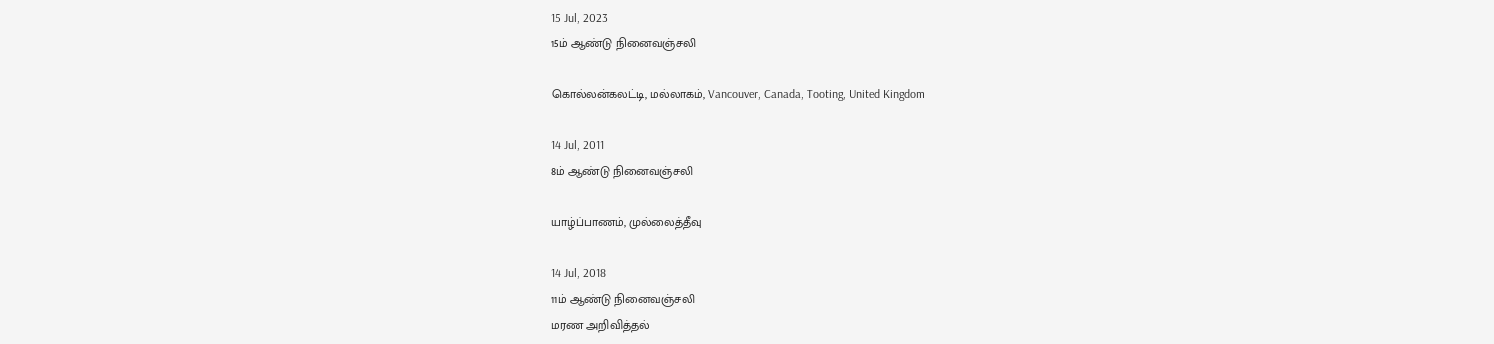15 Jul, 2023
15ம் ஆண்டு நினைவஞ்சலி

கொல்லன்கலட்டி, மல்லாகம், Vancouver, Canada, Tooting, United Kingdom

14 Jul, 2011
8ம் ஆண்டு நினைவஞ்சலி

யாழ்ப்பாணம், முல்லைத்தீவு

14 Jul, 2018
11ம் ஆண்டு நினைவஞ்சலி
மரண அறிவித்தல்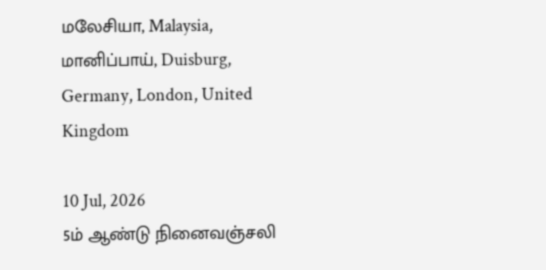மலேசியா, Malaysia, மானிப்பாய், Duisburg, Germany, London, United Kingdom

10 Jul, 2026
5ம் ஆண்டு நினைவஞ்சலி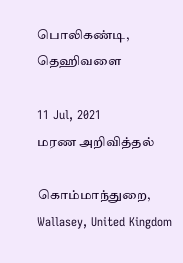பொலிகண்டி, தெஹிவளை

11 Jul, 2021
மரண அறிவித்தல்

கொம்மாந்துறை, Wallasey, United Kingdom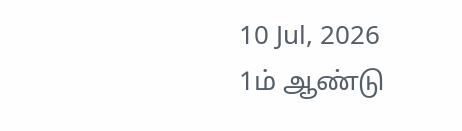10 Jul, 2026
1ம் ஆண்டு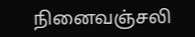நினைவஞ்சலி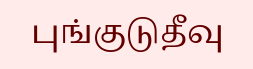புங்குடுதீவு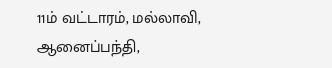11ம் வட்டாரம், மல்லாவி, ஆனைப்பந்தி,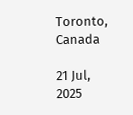Toronto, Canada

21 Jul, 2025